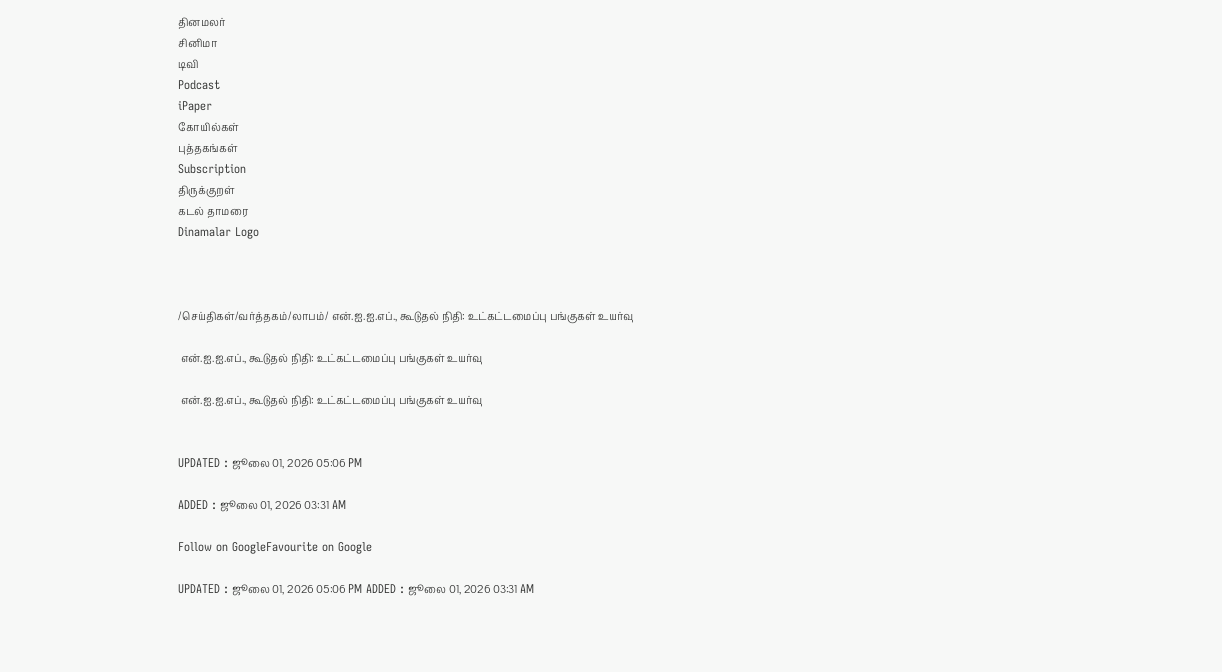தினமலர்
சினிமா
டிவி
Podcast
iPaper
கோயில்கள்
புத்தகங்கள்
Subscription
திருக்குறள்
கடல் தாமரை
Dinamalar Logo



/செய்திகள்/வர்த்தகம்/லாபம்/ என்.ஐ.ஐ.எப்., கூடுதல் நிதி: உட்கட்டமைப்பு பங்குகள் உயர்வு

 என்.ஐ.ஐ.எப்., கூடுதல் நிதி: உட்கட்டமைப்பு பங்குகள் உயர்வு

 என்.ஐ.ஐ.எப்., கூடுதல் நிதி: உட்கட்டமைப்பு பங்குகள் உயர்வு


UPDATED : ஜூலை 01, 2026 05:06 PM

ADDED : ஜூலை 01, 2026 03:31 AM

Follow on GoogleFavourite on Google

UPDATED : ஜூலை 01, 2026 05:06 PM ADDED : ஜூலை 01, 2026 03:31 AM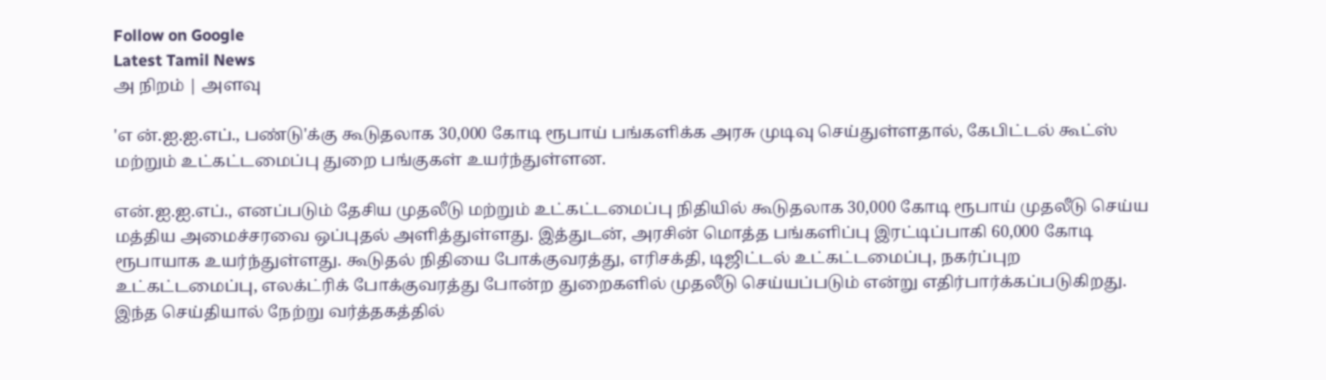Follow on Google
Latest Tamil News
அ நிறம் | அளவு

'எ ன்.ஐ.ஐ.எப்., பண்டு'க்கு கூடுதலாக 30,000 கோடி ரூபாய் பங்களிக்க அரசு முடிவு செய்துள்ளதால், கேபிட்டல் கூட்ஸ் மற்றும் உட்கட்டமைப்பு துறை பங்குகள் உயர்ந்துள்ளன.

என்.ஐ.ஐ.எப்., எனப்படும் தேசிய முதலீடு மற்றும் உட்கட்டமைப்பு நிதியில் கூடுதலாக 30,000 கோடி ரூபாய் முதலீடு செய்ய மத்திய அமைச்சரவை ஒப்புதல் அளித்துள்ளது. இத்துடன், அரசின் மொத்த பங்களிப்பு இரட்டிப்பாகி 60,000 கோடி ரூபாயாக உயர்ந்துள்ளது. கூடுதல் நிதியை போக்குவரத்து, எரிசக்தி, டிஜிட்டல் உட்கட்டமைப்பு, நகர்ப்புற உட்கட்டமைப்பு, எலக்ட்ரிக் போக்குவரத்து போன்ற துறைகளில் முதலீடு செய்யப்படும் என்று எதிர்பார்க்கப்படுகிறது. இந்த செய்தியால் நேற்று வர்த்தகத்தில்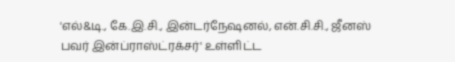'எல்&டி., கே.இ.சி., இன்டர்நேஷனல், என்.சி.சி., ஜீனஸ் பவர் இன்ப்ராஸ்ட்ரக்சர்' உள்ளிட்ட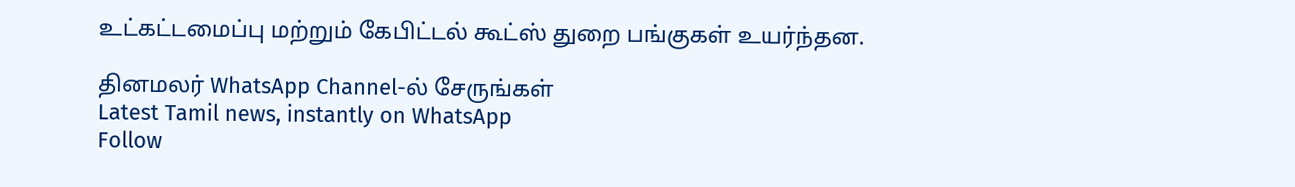உட்கட்டமைப்பு மற்றும் கேபிட்டல் கூட்ஸ் துறை பங்குகள் உயர்ந்தன.

தினமலர் WhatsApp Channel-ல் சேருங்கள்
Latest Tamil news, instantly on WhatsApp
Follow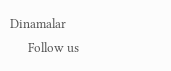Dinamalar
      Follow us